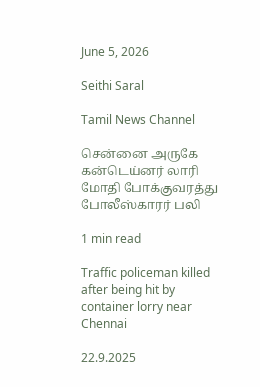June 5, 2026

Seithi Saral

Tamil News Channel

சென்னை அருகே கன்டெய்னர் லாரி மோதி போக்குவரத்து போலீஸ்காரர் பலி

1 min read

Traffic policeman killed after being hit by container lorry near Chennai

22.9.2025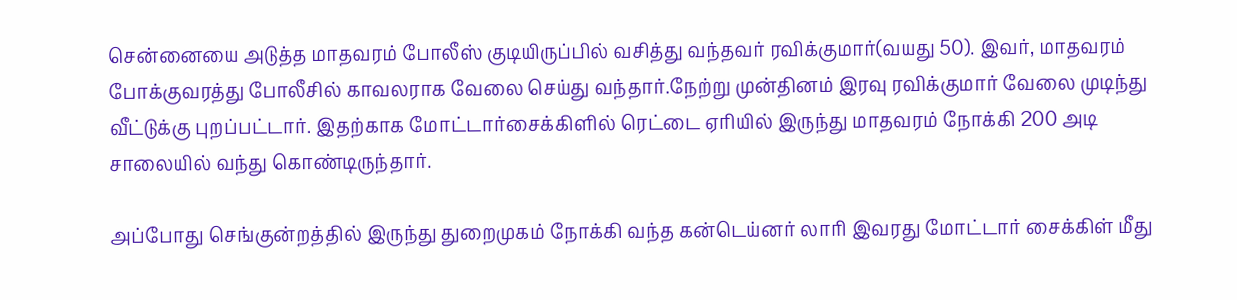சென்னையை அடுத்த மாதவரம் போலீஸ் குடியிருப்பில் வசித்து வந்தவர் ரவிக்குமார்(வயது 50). இவர், மாதவரம் போக்குவரத்து போலீசில் காவலராக வேலை செய்து வந்தார்.நேற்று முன்தினம் இரவு ரவிக்குமார் வேலை முடிந்து வீட்டுக்கு புறப்பட்டார். இதற்காக மோட்டார்சைக்கிளில் ரெட்டை ஏரியில் இருந்து மாதவரம் நோக்கி 200 அடி சாலையில் வந்து கொண்டிருந்தார்.

அப்போது செங்குன்றத்தில் இருந்து துறைமுகம் நோக்கி வந்த கன்டெய்னர் லாரி இவரது மோட்டார் சைக்கிள் மீது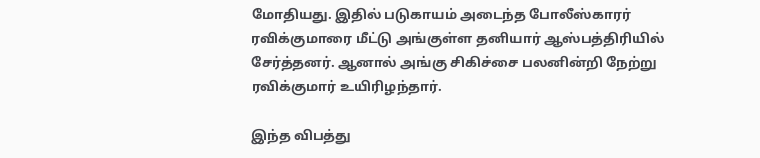மோதியது. இதில் படுகாயம் அடைந்த போலீஸ்காரர் ரவிக்குமாரை மீட்டு அங்குள்ள தனியார் ஆஸ்பத்திரியில் சேர்த்தனர். ஆனால் அங்கு சிகிச்சை பலனின்றி நேற்று ரவிக்குமார் உயிரிழந்தார்.

இந்த விபத்து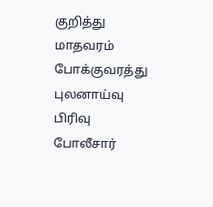குறித்து மாதவரம் போக்குவரத்து புலனாய்வு பிரிவு போலீசார்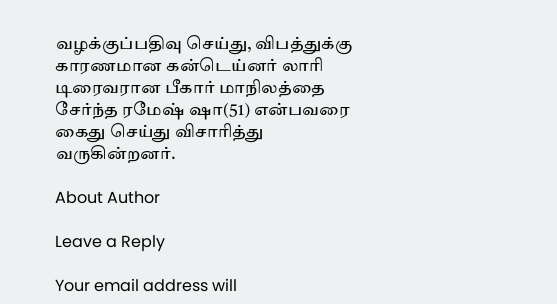வழக்குப்பதிவு செய்து, விபத்துக்கு காரணமான கன்டெய்னர் லாரி டிரைவரான பீகார் மாநிலத்தை சேர்ந்த ரமேஷ் ஷா(51) என்பவரை கைது செய்து விசாரித்து வருகின்றனர்.

About Author

Leave a Reply

Your email address will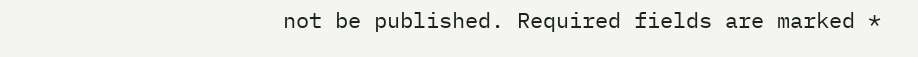not be published. Required fields are marked *